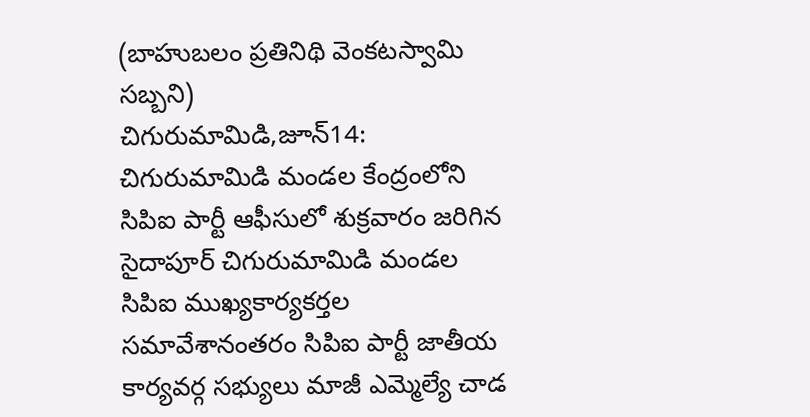(బాహుబలం ప్రతినిథి వెంకటస్వామి సబ్బని)
చిగురుమామిడి,జూన్14:
చిగురుమామిడి మండల కేంద్రంలోని సిపిఐ పార్టీ ఆఫీసులో శుక్రవారం జరిగిన సైదాపూర్ చిగురుమామిడి మండల సిపిఐ ముఖ్యకార్యకర్తల సమావేశానంతరం సిపిఐ పార్టీ జాతీయ కార్యవర్గ సభ్యులు మాజీ ఎమ్మెల్యే చాడ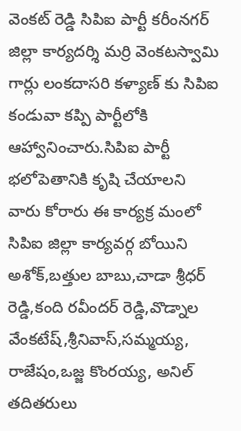వెంకట్ రెడ్డి సిపిఐ పార్టీ కరీంనగర్ జిల్లా కార్యదర్శి మర్రి వెంకటస్వామి గార్లు లంకదాసరి కళ్యాణ్ కు సిపిఐ కండువా కప్పి పార్టీలోకి ఆహ్వానించారు.సిపిఐ పార్టీ భలోపెతానికి కృషి చేయాలని వారు కోరారు ఈ కార్యక్ర మంలో సిపిఐ జిల్లా కార్యవర్గ బోయిని అశోక్,బత్తుల బాబు,చాడా శ్రీధర్ రెడ్డి,కంది రవీందర్ రెడ్డి,వొడ్నాల వేంకటేష్,శ్రీనివాస్,సమ్మయ్య, రాజేషం,ఒజ్జ కొంరయ్య, అనిల్ తదితరులు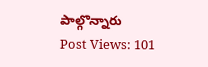పాల్గొన్నారు
Post Views: 101